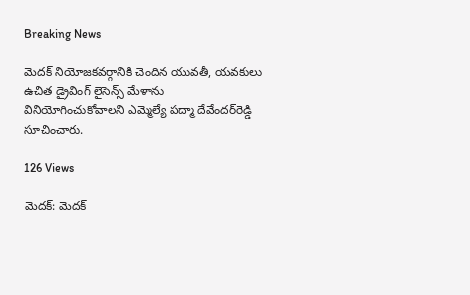Breaking News

మెదక్‌ నియోజకవర్గానికి చెందిన యువతీ, యవకులు ఉచిత డ్రైవింగ్‌ లైసెన్స్‌ మేళాను వినియోగించుకోవాలని ఎమ్మెల్యే పద్మా దేవేందర్‌రెడ్డి సూచించారు.

126 Views

మెదక్‌: మెదక్‌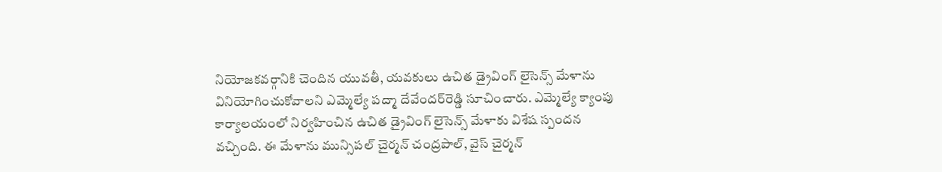నియోజకవర్గానికి చెందిన యువతీ, యవకులు ఉచిత డ్రైవింగ్‌ లైసెన్స్‌ మేళాను వినియోగించుకోవాలని ఎమ్మెల్యే పద్మా దేవేందర్‌రెడ్డి సూచించారు. ఎమ్మెల్యే క్యాంపు కార్యాలయంలో నిర్వహించిన ఉచిత డ్రైవింగ్‌ లైసెన్స్‌ మేళాకు విశేష స్పందన వచ్చింది. ఈ మేళాను మున్సిపల్‌ చైర్మన్‌ చంద్రపాల్‌, వైస్‌ చైర్మన్‌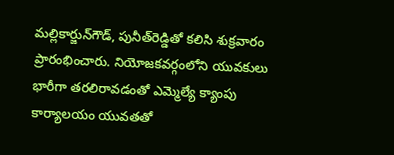మల్లికార్జున్‌గౌడ్‌, పునీత్‌రెడ్డితో కలిసి శుక్రవారం ప్రారంభించారు. నియోజకవర్గంలోని యువకులు భారీగా తరలిరావడంతో ఎమ్మెల్యే క్యాంపు కార్యాలయం యువతతో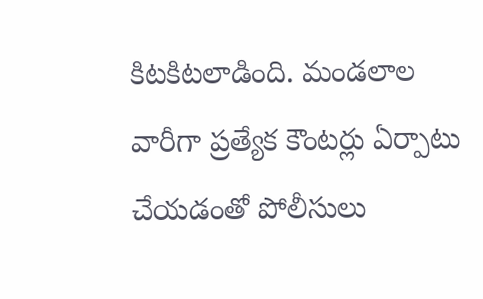కిటకిటలాడింది. మండలాల వారీగా ప్రత్యేక కౌంటర్లు ఏర్పాటు చేయడంతో పోలీసులు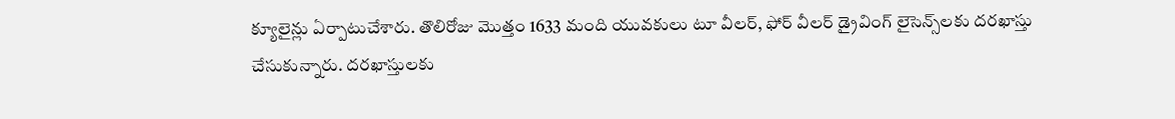క్యూలైన్లు ఏర్పాటుచేశారు. తొలిరోజు మొత్తం 1633 మంది యువకులు టూ వీలర్‌, ఫోర్‌ వీలర్‌ డ్రైవింగ్‌ లైసెన్స్‌లకు దరఖాస్తు చేసుకున్నారు. దరఖాస్తులకు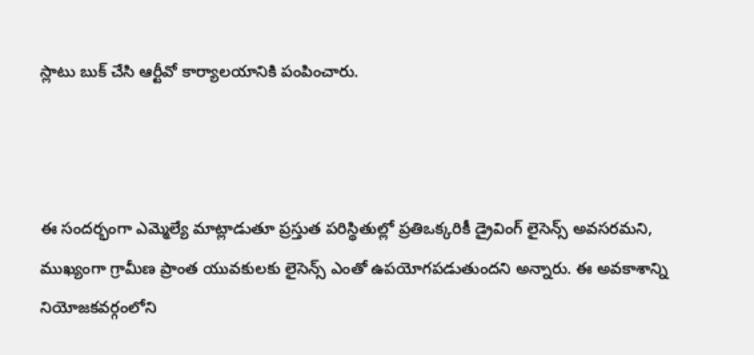స్లాటు బుక్‌ చేసి ఆర్టీవో కార్యాలయానికి పంపించారు.



ఈ సందర్భంగా ఎమ్మెల్యే మాట్లాడుతూ ప్రస్తుత పరిస్థితుల్లో ప్రతిఒక్కరికీ డ్రైవింగ్‌ లైసెన్స్‌ అవసరమని, ముఖ్యంగా గ్రామీణ ప్రాంత యువకులకు లైసెన్స్‌ ఎంతో ఉపయోగపడుతుందని అన్నారు. ఈ అవకాశాన్ని నియోజకవర్గంలోని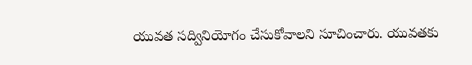యువత సద్వినియోగం చేసుకోవాలని సూచించారు. యువతకు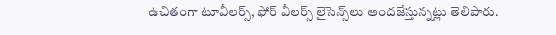ఉచితంగా టూవీలర్స్‌, ఫోర్‌ వీలర్స్‌ లైసెన్స్‌లు అందజేస్తున్నట్లు తెలిపారు.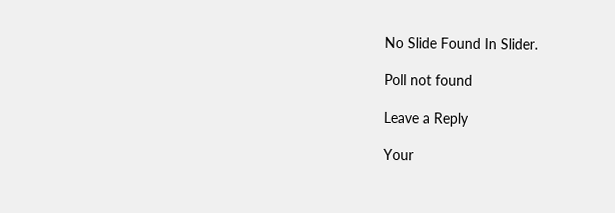No Slide Found In Slider.

Poll not found

Leave a Reply

Your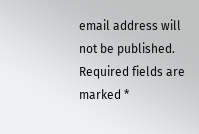email address will not be published. Required fields are marked *